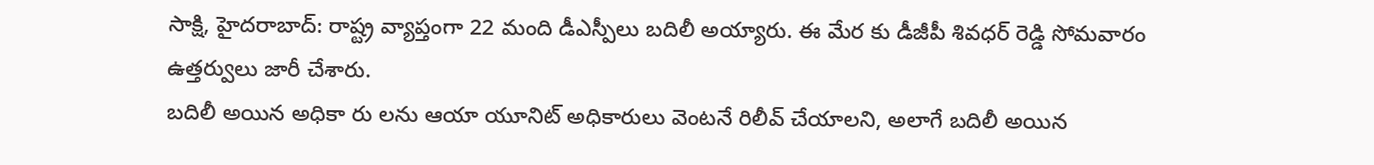సాక్షి, హైదరాబాద్: రాష్ట్ర వ్యాప్తంగా 22 మంది డీఎస్పీలు బదిలీ అయ్యారు. ఈ మేర కు డీజీపీ శివధర్ రెడ్డి సోమవారం ఉత్తర్వులు జారీ చేశారు.
బదిలీ అయిన అధికా రు లను ఆయా యూనిట్ అధికారులు వెంటనే రిలీవ్ చేయాలని, అలాగే బదిలీ అయిన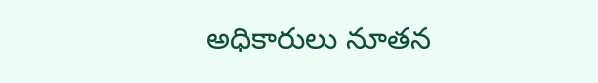అధికారులు నూతన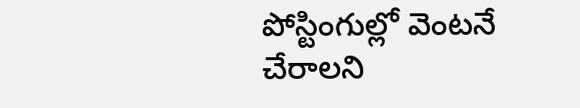పోస్టింగుల్లో వెంటనే చేరాలని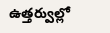ఉత్తర్వుల్లో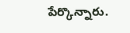పేర్కొన్నారు.